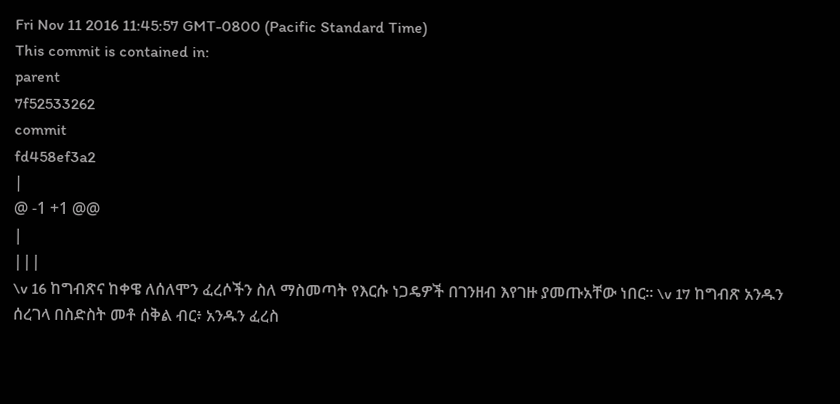Fri Nov 11 2016 11:45:57 GMT-0800 (Pacific Standard Time)
This commit is contained in:
parent
7f52533262
commit
fd458ef3a2
|
@ -1 +1 @@
|
|||
\v 16 ከግብጽና ከቀዌ ለሰለሞን ፈረሶችን ስለ ማስመጣት የእርሱ ነጋዴዎች በገንዘብ እየገዙ ያመጡአቸው ነበር፡፡ \v 17 ከግብጽ አንዱን ሰረገላ በስድስት መቶ ሰቅል ብር፥ አንዱን ፈረስ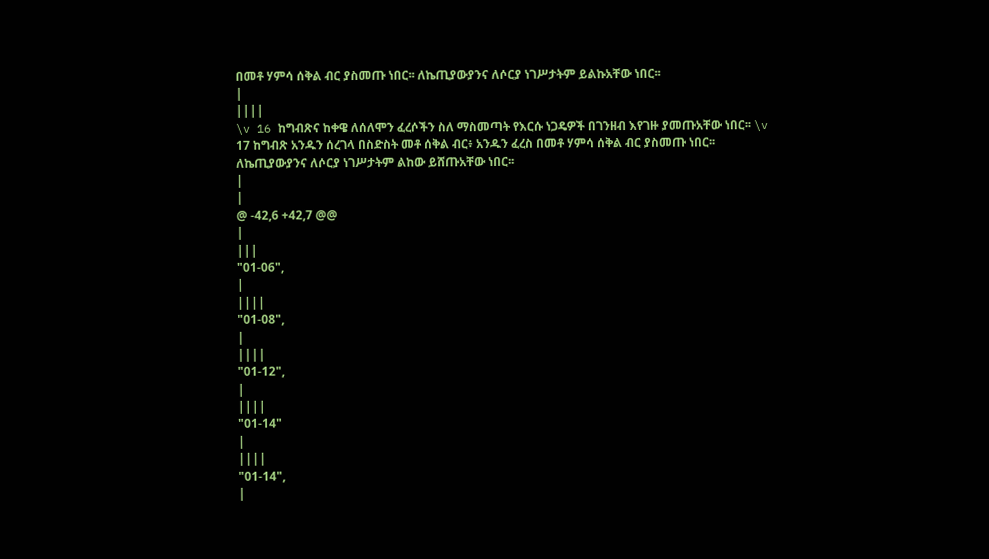በመቶ ሃምሳ ሰቅል ብር ያስመጡ ነበር፡፡ ለኬጢያውያንና ለሶርያ ነገሥታትም ይልኩአቸው ነበር፡፡
|
||||
\v 16 ከግብጽና ከቀዌ ለሰለሞን ፈረሶችን ስለ ማስመጣት የእርሱ ነጋዴዎች በገንዘብ እየገዙ ያመጡአቸው ነበር፡፡ \v 17 ከግብጽ አንዱን ሰረገላ በስድስት መቶ ሰቅል ብር፥ አንዱን ፈረስ በመቶ ሃምሳ ሰቅል ብር ያስመጡ ነበር፡፡ ለኬጢያውያንና ለሶርያ ነገሥታትም ልከው ይሸጡአቸው ነበር፡፡
|
|
@ -42,6 +42,7 @@
|
|||
"01-06",
|
||||
"01-08",
|
||||
"01-12",
|
||||
"01-14"
|
||||
"01-14",
|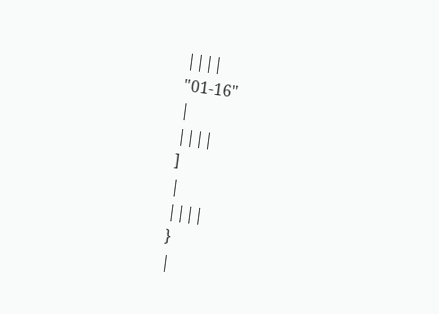||||
"01-16"
|
||||
]
|
||||
}
|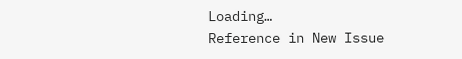Loading…
Reference in New Issue